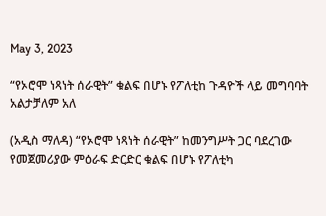May 3, 2023

“የኦሮሞ ነጻነት ሰራዊት” ቁልፍ በሆኑ የፖለቲከ ጉዳዮች ላይ መግባባት አልታቻለም አለ

(አዲስ ማለዳ) “የኦሮሞ ነጻነት ሰራዊት” ከመንግሥት ጋር ባደረገው የመጀመሪያው ምዕራፍ ድርድር ቁልፍ በሆኑ የፖለቲካ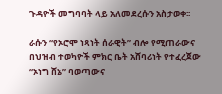ጉዳዮች መግባባት ላይ አለመደረሱን አስታወቀ፡፡

ራሱን “የኦሮሞ ነጻነት ሰራዊት” ብሎ የሚጠራውና በህዝብ ተወካዮች ምክር ቤት አሸባሪነት የተፈረጀው “ኦነግ ሸኔ” ባወጣውና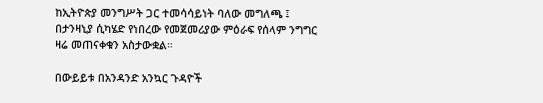ከኢትዮጵያ መንግሥት ጋር ተመሳሳይነት ባለው መግለጫ ፤ በታንዛኒያ ሲካሄድ የነበረው የመጀመሪያው ምዕራፍ የሰላም ንግግር ዛሬ መጠናቀቁን አስታውቋል።

በውይይቱ በአንዳንድ አንኳር ጉዳዮች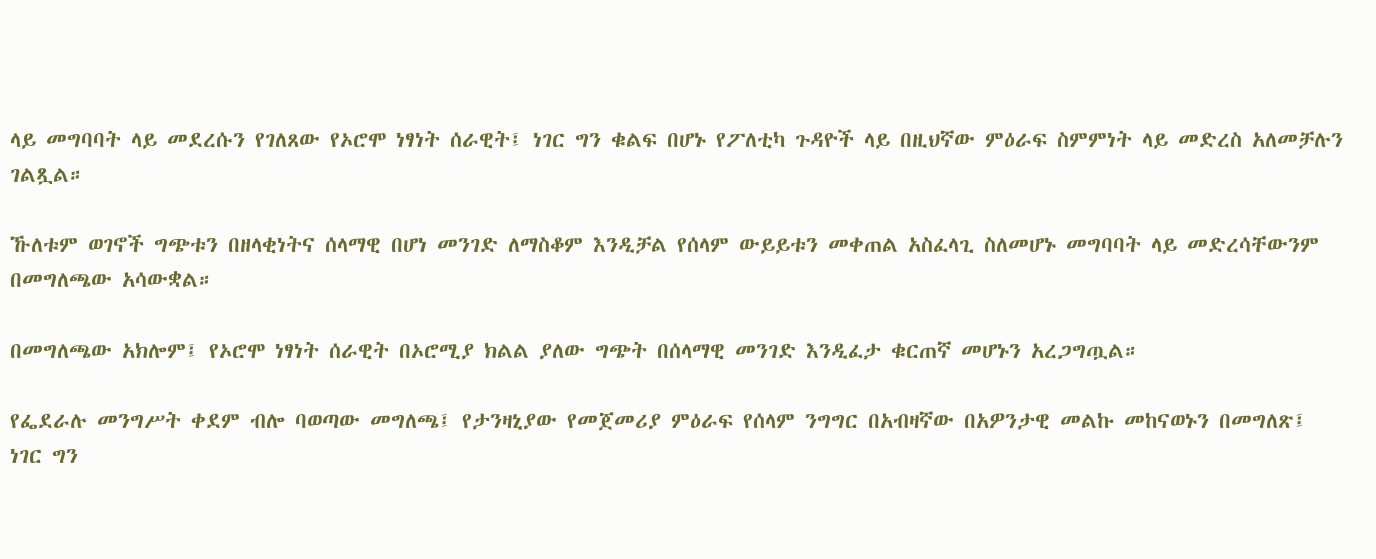ላይ መግባባት ላይ መደረሱን የገለጸው የኦሮሞ ነፃነት ሰራዊት፤ ነገር ግን ቁልፍ በሆኑ የፖለቲካ ጉዳዮች ላይ በዚህኛው ምዕራፍ ስምምነት ላይ መድረስ አለመቻሉን ገልጿል።

ኹለቱም ወገኖች ግጭቱን በዘላቂነትና ሰላማዊ በሆነ መንገድ ለማስቆም እንዲቻል የሰላም ውይይቱን መቀጠል አስፈላጊ ስለመሆኑ መግባባት ላይ መድረሳቸውንም በመግለጫው አሳውቋል።

በመግለጫው አክሎም፤ የኦሮሞ ነፃነት ሰራዊት በኦሮሚያ ክልል ያለው ግጭት በሰላማዊ መንገድ እንዲፈታ ቁርጠኛ መሆኑን አረጋግጧል።

የፌደራሉ መንግሥት ቀደም ብሎ ባወጣው መግለጫ፤ የታንዛኒያው የመጀመሪያ ምዕራፍ የሰላም ንግግር በአብዛኛው በአዎንታዊ መልኩ መከናወኑን በመግለጽ፤ ነገር ግን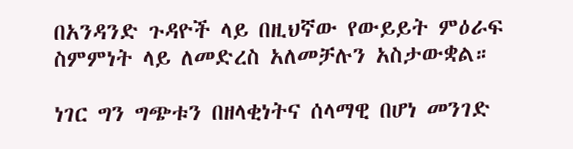በአንዳንድ ጉዳዮች ላይ በዚህኛው የውይይት ምዕራፍ ስምምነት ላይ ለመድረስ አለመቻሉን አስታውቋል።

ነገር ግን ግጭቱን በዘላቂነትና ሰላማዊ በሆነ መንገድ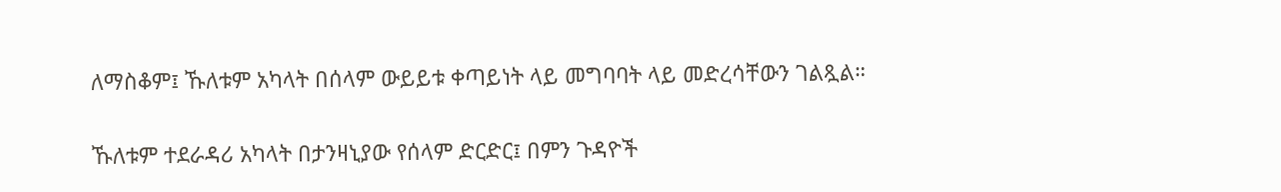ለማስቆም፤ ኹለቱም አካላት በሰላም ውይይቱ ቀጣይነት ላይ መግባባት ላይ መድረሳቸውን ገልጿል።

ኹለቱም ተደራዳሪ አካላት በታንዛኒያው የሰላም ድርድር፤ በምን ጉዳዮች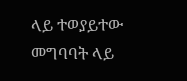ላይ ተወያይተው መግባባት ላይ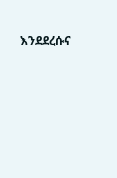እንደደረሱና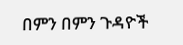በምን በምን ጉዳዮች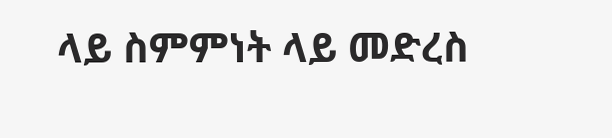ላይ ስምምነት ላይ መድረስ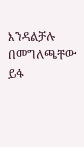እንዳልቻሉ በመግለጫቸው ይፋ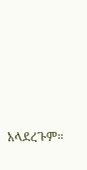አላደረጉም።